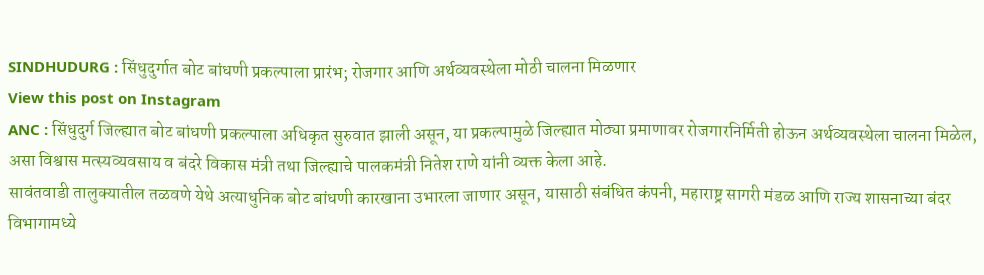SINDHUDURG : सिंधुदुर्गात बोट बांधणी प्रकल्पाला प्रारंभ; रोजगार आणि अर्थव्यवस्थेला मोठी चालना मिळणार
View this post on Instagram
ANC : सिंधुदुर्ग जिल्ह्यात बोट बांधणी प्रकल्पाला अधिकृत सुरुवात झाली असून, या प्रकल्पामुळे जिल्ह्यात मोठ्या प्रमाणावर रोजगारनिर्मिती होऊन अर्थव्यवस्थेला चालना मिळेल, असा विश्वास मत्स्यव्यवसाय व बंदरे विकास मंत्री तथा जिल्ह्याचे पालकमंत्री नितेश राणे यांनी व्यक्त केला आहे.
सावंतवाडी तालुक्यातील तळवणे येथे अत्याधुनिक बोट बांधणी कारखाना उभारला जाणार असून, यासाठी संबंधित कंपनी, महाराष्ट्र सागरी मंडळ आणि राज्य शासनाच्या बंदर विभागामध्ये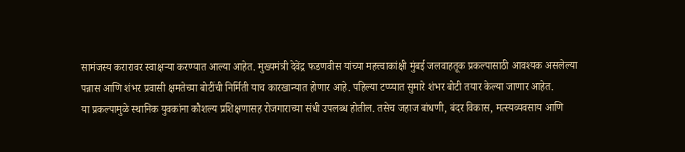सामंजस्य करारावर स्वाक्षऱ्या करण्यात आल्या आहेत. मुख्यमंत्री देवेंद्र फडणवीस यांच्या महत्त्वाकांक्षी मुंबई जलवाहतूक प्रकल्पासाठी आवश्यक असलेल्या पन्नास आणि शंभर प्रवासी क्षमतेच्या बोटींची निर्मिती याच कारखान्यात होणार आहे. पहिल्या टप्प्यात सुमारे शंभर बोटी तयार केल्या जाणार आहेत.
या प्रकल्पामुळे स्थानिक युवकांना कौशल्य प्रशिक्षणासह रोजगाराच्या संधी उपलब्ध होतील. तसेच जहाज बांधणी, बंदर विकास, मत्स्यव्यवसाय आणि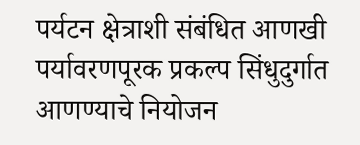पर्यटन क्षेत्राशी संबंधित आणखी पर्यावरणपूरक प्रकल्प सिंधुदुर्गात आणण्याचे नियोजन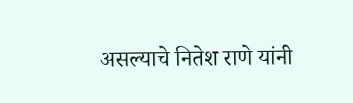असल्याचे नितेश राणे यांनी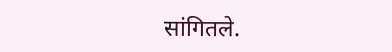सांगितले.